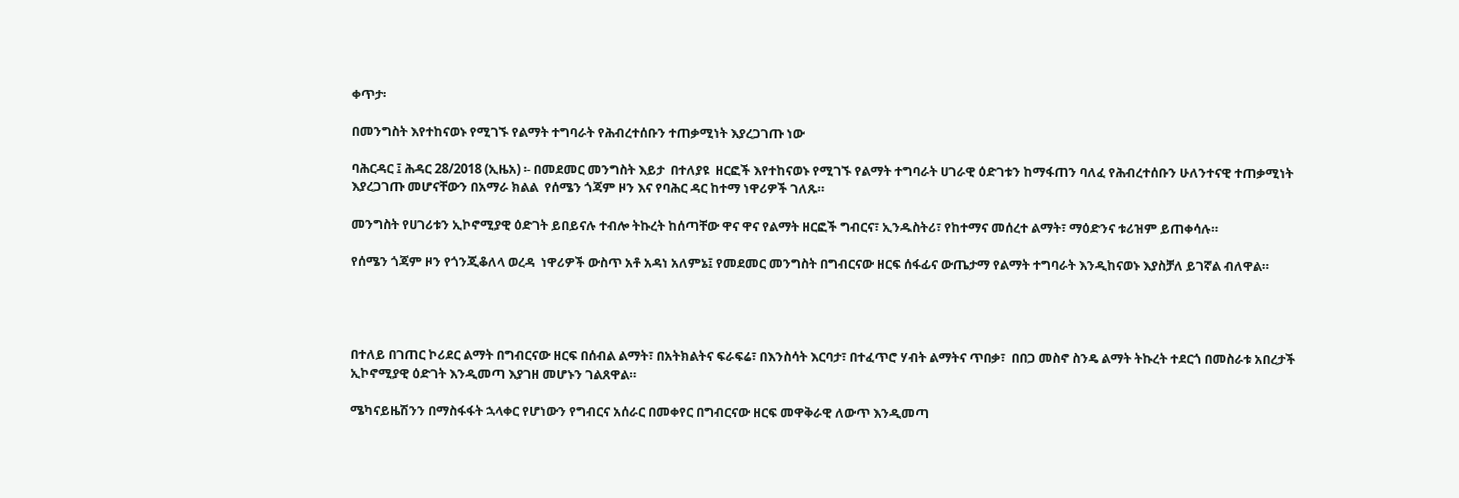ቀጥታ፡

በመንግስት እየተከናወኑ የሚገኙ የልማት ተግባራት የሕብረተሰቡን ተጠቃሚነት እያረጋገጡ ነው

ባሕርዳር ፤ ሕዳር 28/2018 (ኢዜአ) ፡- በመደመር መንግስት እይታ  በተለያዩ  ዘርፎች እየተከናወኑ የሚገኙ የልማት ተግባራት ሀገራዊ ዕድገቱን ከማፋጠን ባለፈ የሕብረተሰቡን ሁለንተናዊ ተጠቃሚነት እያረጋገጡ መሆናቸውን በአማራ ክልል  የሰሜን ጎጃም ዞን እና የባሕር ዳር ከተማ ነዋሪዎች ገለጹ።

መንግስት የሀገሪቱን ኢኮኖሚያዊ ዕድገት ይበይናሉ ተብሎ ትኩረት ከሰጣቸው ዋና ዋና የልማት ዘርፎች ግብርና፣ ኢንዱስትሪ፣ የከተማና መሰረተ ልማት፣ ማዕድንና ቱሪዝም ይጠቀሳሉ።

የሰሜን ጎጃም ዞን የጎንጂቆለላ ወረዳ  ነዋሪዎች ውስጥ አቶ አዳነ አለምኔ፤ የመደመር መንግስት በግብርናው ዘርፍ ሰፋፊና ውጤታማ የልማት ተግባራት እንዲከናወኑ እያስቻለ ይገኛል ብለዋል።




በተለይ በገጠር ኮሪደር ልማት በግብርናው ዘርፍ በሰብል ልማት፣ በአትክልትና ፍራፍሬ፣ በእንስሳት እርባታ፣ በተፈጥሮ ሃብት ልማትና ጥበቃ፣  በበጋ መስኖ ስንዴ ልማት ትኩረት ተደርጎ በመስራቱ አበረታች ኢኮኖሚያዊ ዕድገት እንዲመጣ እያገዘ መሆኑን ገልጸዋል።

ሜካናይዜሽንን በማስፋፋት ኋላቀር የሆነውን የግብርና አሰራር በመቀየር በግብርናው ዘርፍ መዋቅራዊ ለውጥ እንዲመጣ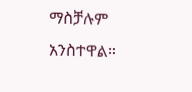ማስቻሉም አንስተዋል።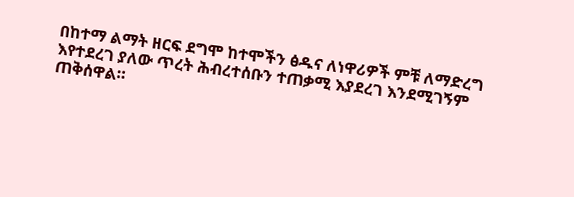በከተማ ልማት ዘርፍ ደግሞ ከተሞችን ፅዱና ለነዋሪዎች ምቹ ለማድረግ እየተደረገ ያለው ጥረት ሕብረተሰቡን ተጠቃሚ እያደረገ እንደሚገኝም ጠቅሰዋል።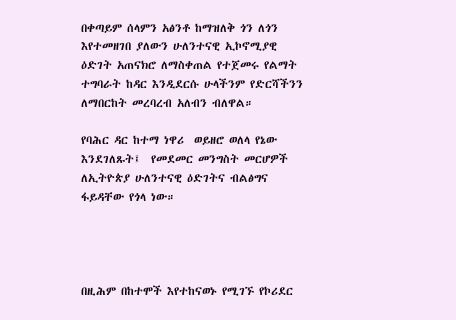በቀጣይም ሰላምን አፅንቶ ከማዝለቅ ጎን ለጎን እየተመዘገበ ያለውን ሁለንተናዊ ኢኮኖሚያዊ ዕድገት አጠናክሮ ለማስቀጠል የተጀመሩ የልማት ተግባራት ከዳር እንዲደርሱ ሁላችንም የድርሻችንን ለማበርከት መረባረብ አለብን ብለዋል።

የባሕር ዳር ከተማ ነዋሪ  ወይዘሮ ወለላ የኔው እንደገለጹት፤  የመደመር መንግስት መርሆዎች ለኢትዮጵያ ሁለንተናዊ ዕድገትና ብልፅግና ፋይዳቸው የጎላ ነው።




በዚሕም በከተሞች እየተከናወኑ የሚገኙ የኮሪደር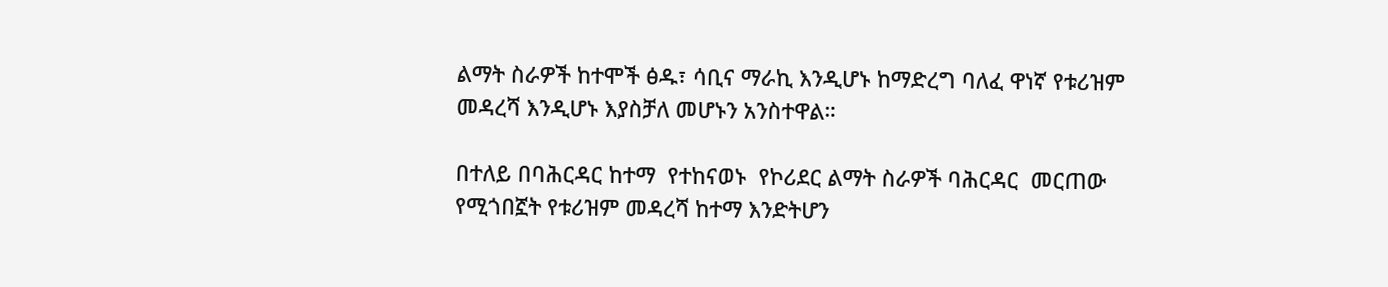ልማት ስራዎች ከተሞች ፅዱ፣ ሳቢና ማራኪ እንዲሆኑ ከማድረግ ባለፈ ዋነኛ የቱሪዝም መዳረሻ እንዲሆኑ እያስቻለ መሆኑን አንስተዋል።

በተለይ በባሕርዳር ከተማ  የተከናወኑ  የኮሪደር ልማት ስራዎች ባሕርዳር  መርጠው የሚጎበኟት የቱሪዝም መዳረሻ ከተማ እንድትሆን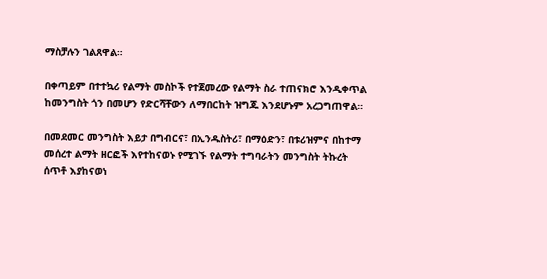ማስቻሉን ገልጸዋል።

በቀጣይም በተተኳሪ የልማት መስኮች የተጀመረው የልማት ስራ ተጠናክሮ እንዲቀጥል ከመንግስት ጎን በመሆን የድርሻቸውን ለማበርከት ዝግጁ እንደሆኑም አረጋግጠዋል።

በመደመር መንግስት እይታ በግብርና፣ በኢንዱስትሪ፣ በማዕድን፣ በቱሪዝምና በከተማ መሰረተ ልማት ዘርፎች እየተከናወኑ የሚገኙ የልማት ተግባራትን መንግስት ትኩረት ሰጥቶ እያከናወነ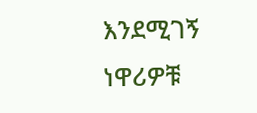እንደሚገኝ ነዋሪዎቹ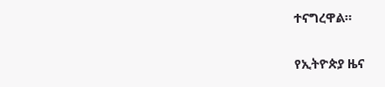ተናግረዋል።

የኢትዮጵያ ዜና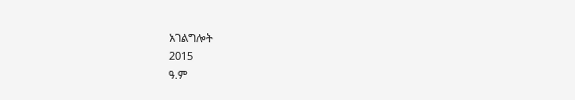አገልግሎት
2015
ዓ.ም